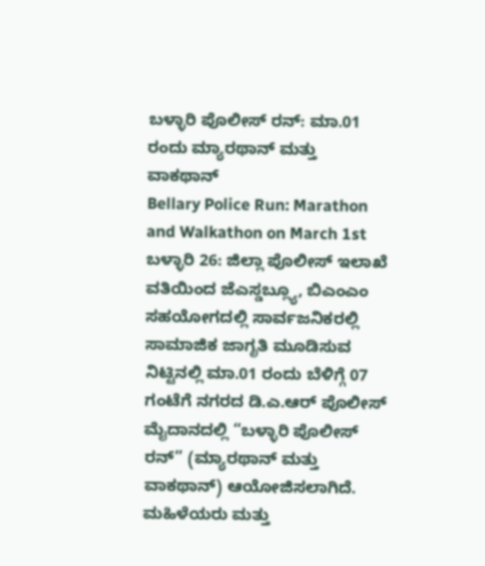ಬಳ್ಳಾರಿ ಪೊಲೀಸ್ ರನ್: ಮಾ.01 ರಂದು ಮ್ಯಾರಥಾನ್ ಮತ್ತು ವಾಕಥಾನ್
Bellary Police Run: Marathon and Walkathon on March 1st
ಬಳ್ಳಾರಿ 26: ಜಿಲ್ಲಾ ಪೊಲೀಸ್ ಇಲಾಖೆ ವತಿಯಿಂದ ಜೆಎಸ್ಡಬ್ಲ್ಯೂ, ಬಿಎಂಎಂ ಸಹಯೋಗದಲ್ಲಿ ಸಾರ್ವಜನಿಕರಲ್ಲಿ ಸಾಮಾಜಿಕ ಜಾಗೃತಿ ಮೂಡಿಸುವ ನಿಟ್ಟಿನಲ್ಲಿ ಮಾ.01 ರಂದು ಬೆಳಿಗ್ಗೆ 07 ಗಂಟೆಗೆ ನಗರದ ಡಿ.ಎ.ಆರ್ ಪೊಲೀಸ್ ಮೈದಾನದಲ್ಲಿ “ಬಳ್ಳಾರಿ ಪೊಲೀಸ್ ರನ್” (ಮ್ಯಾರಥಾನ್ ಮತ್ತು ವಾಕಥಾನ್) ಆಯೋಜಿಸಲಾಗಿದೆ.
ಮಹಿಳೆಯರು ಮತ್ತು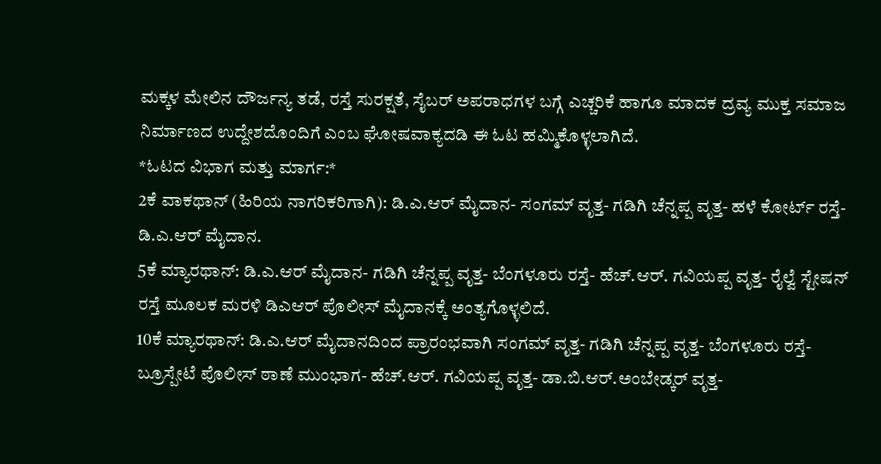ಮಕ್ಕಳ ಮೇಲಿನ ದೌರ್ಜನ್ಯ ತಡೆ, ರಸ್ತೆ ಸುರಕ್ಷತೆ, ಸೈಬರ್ ಅಪರಾಧಗಳ ಬಗ್ಗೆ ಎಚ್ಚರಿಕೆ ಹಾಗೂ ಮಾದಕ ದ್ರವ್ಯ ಮುಕ್ತ ಸಮಾಜ ನಿರ್ಮಾಣದ ಉದ್ದೇಶದೊಂದಿಗೆ ಎಂಬ ಘೋಷವಾಕ್ಯದಡಿ ಈ ಓಟ ಹಮ್ಮಿಕೊಳ್ಳಲಾಗಿದೆ.
*ಓಟದ ವಿಭಾಗ ಮತ್ತು ಮಾರ್ಗ:*
2ಕೆ ವಾಕಥಾನ್ (ಹಿರಿಯ ನಾಗರಿಕರಿಗಾಗಿ): ಡಿ.ಎ.ಆರ್ ಮೈದಾನ- ಸಂಗಮ್ ವೃತ್ತ- ಗಡಿಗಿ ಚೆನ್ನಪ್ಪ ವೃತ್ತ- ಹಳೆ ಕೋರ್ಟ್ ರಸ್ತೆ- ಡಿ.ಎ.ಆರ್ ಮೈದಾನ.
5ಕೆ ಮ್ಯಾರಥಾನ್: ಡಿ.ಎ.ಆರ್ ಮೈದಾನ- ಗಡಿಗಿ ಚೆನ್ನಪ್ಪ ವೃತ್ತ- ಬೆಂಗಳೂರು ರಸ್ತೆ- ಹೆಚ್.ಆರ್. ಗವಿಯಪ್ಪ ವೃತ್ತ- ರೈಲ್ವೆ ಸ್ಟೇಷನ್ ರಸ್ತೆ ಮೂಲಕ ಮರಳಿ ಡಿಎಆರ್ ಪೊಲೀಸ್ ಮೈದಾನಕ್ಕೆ ಅಂತ್ಯಗೊಳ್ಳಲಿದೆ.
10ಕೆ ಮ್ಯಾರಥಾನ್: ಡಿ.ಎ.ಆರ್ ಮೈದಾನದಿಂದ ಪ್ರಾರಂಭವಾಗಿ ಸಂಗಮ್ ವೃತ್ತ- ಗಡಿಗಿ ಚೆನ್ನಪ್ಪ ವೃತ್ತ- ಬೆಂಗಳೂರು ರಸ್ತೆ- ಬ್ರೂಸ್ಪೇಟೆ ಪೊಲೀಸ್ ಠಾಣೆ ಮುಂಭಾಗ- ಹೆಚ್.ಆರ್. ಗವಿಯಪ್ಪ ವೃತ್ತ- ಡಾ.ಬಿ.ಆರ್.ಅಂಬೇಡ್ಕರ್ ವೃತ್ತ-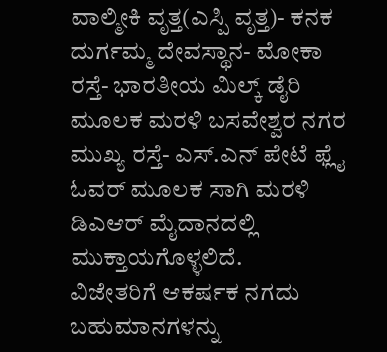ವಾಲ್ಮೀಕಿ ವೃತ್ತ(ಎಸ್ಪಿ ವೃತ್ತ)- ಕನಕ ದುರ್ಗಮ್ಮ ದೇವಸ್ಥಾನ- ಮೋಕಾ ರಸ್ತೆ- ಭಾರತೀಯ ಮಿಲ್ಕ್ ಡೈರಿ ಮೂಲಕ ಮರಳಿ ಬಸವೇಶ್ವರ ನಗರ ಮುಖ್ಯ ರಸ್ತೆ- ಎಸ್.ಎನ್ ಪೇಟೆ ಫ್ಲೈ ಓವರ್ ಮೂಲಕ ಸಾಗಿ ಮರಳಿ ಡಿಎಆರ್ ಮೈದಾನದಲ್ಲಿ ಮುಕ್ತಾಯಗೊಳ್ಳಲಿದೆ.
ವಿಜೇತರಿಗೆ ಆಕರ್ಷಕ ನಗದು ಬಹುಮಾನಗಳನ್ನು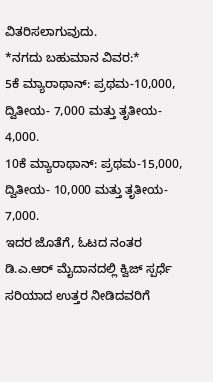ವಿತರಿಸಲಾಗುವುದು.
*ನಗದು ಬಹುಮಾನ ವಿವರ:*
5ಕೆ ಮ್ಯಾರಾಥಾನ್: ಪ್ರಥಮ-10,000, ದ್ವಿತೀಯ- 7,000 ಮತ್ತು ತೃತೀಯ- 4,000.
10ಕೆ ಮ್ಯಾರಾಥಾನ್: ಪ್ರಥಮ-15,000, ದ್ವಿತೀಯ- 10,000 ಮತ್ತು ತೃತೀಯ- 7,000.
ಇದರ ಜೊತೆಗೆ, ಓಟದ ನಂತರ ಡಿ.ಎ.ಆರ್ ಮೈದಾನದಲ್ಲಿ ಕ್ವಿಜ್ ಸ್ಪರ್ಧೆ ಸರಿಯಾದ ಉತ್ತರ ನೀಡಿದವರಿಗೆ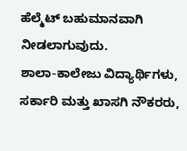ಹೆಲ್ಮೆಟ್ ಬಹುಮಾನವಾಗಿ ನೀಡಲಾಗುವುದು.
ಶಾಲಾ-ಕಾಲೇಜು ವಿದ್ಯಾರ್ಥಿಗಳು, ಸರ್ಕಾರಿ ಮತ್ತು ಖಾಸಗಿ ನೌಕರರು,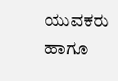ಯುವಕರು ಹಾಗೂ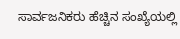ಸಾರ್ವಜನಿಕರು ಹೆಚ್ಚಿನ ಸಂಖ್ಯೆಯಲ್ಲಿ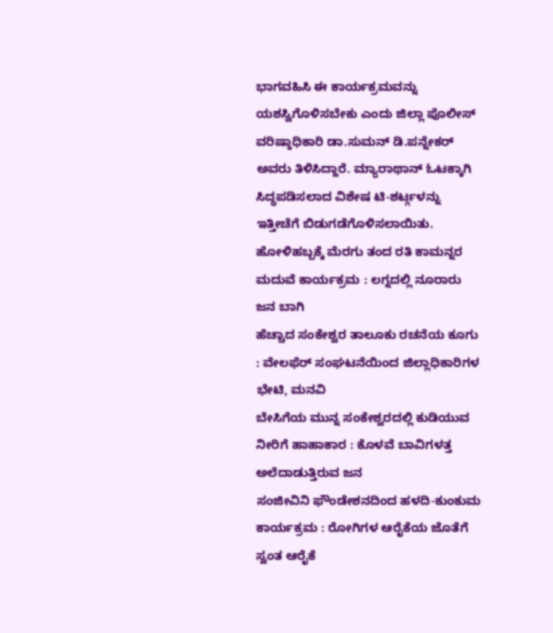ಭಾಗವಹಿಸಿ ಈ ಕಾರ್ಯಕ್ರಮವನ್ನು ಯಶಸ್ವಿಗೊಳಿಸಬೇಕು ಎಂದು ಜಿಲ್ಲಾ ಪೊಲೀಸ್ ವರಿಷ್ಠಾಧಿಕಾರಿ ಡಾ.ಸುಮನ್ ಡಿ.ಪನ್ನೇಕರ್ ಅವರು ತಿಳಿಸಿದ್ದಾರೆ. ಮ್ಯಾರಾಥಾನ್ ಓಟಕ್ಕಾಗಿ ಸಿದ್ಧಪಡಿಸಲಾದ ವಿಶೇಷ ಟಿ-ಶರ್ಟ್ಗಳನ್ನು ಇತ್ತೀಚೆಗೆ ಬಿಡುಗಡೆಗೊಳಿಸಲಾಯಿತು.
ಹೋಳಿಹಬ್ಬಕ್ಕೆ ಮೆರಗು ತಂದ ರತಿ ಕಾಮನ್ನರ ಮದುವೆ ಕಾರ್ಯಕ್ರಮ : ಲಗ್ನದಲ್ಲಿ ನೂರಾರು ಜನ ಬಾಗಿ
ಹೆಚ್ಚಾದ ಸಂಕೇಶ್ವರ ತಾಲೂಕು ರಚನೆಯ ಕೂಗು : ವೇಲಫೆರ್ ಸಂಘಟನೆಯಿಂದ ಜಿಲ್ಲಾಧಿಕಾರಿಗಳ ಭೇಟಿ, ಮನವಿ
ಬೇಸಿಗೆಯ ಮುನ್ನ ಸಂಕೇಶ್ವರದಲ್ಲಿ ಕುಡಿಯುವ ನೀರಿಗೆ ಹಾಹಾಕಾರ : ಕೊಳವೆ ಬಾವಿಗಳತ್ತ ಅಲೆದಾಡುತ್ತಿರುವ ಜನ
ಸಂಜೀವಿನಿ ಫೌಂಡೇಶನದಿಂದ ಹಳದಿ-ಕುಂಕುಮ ಕಾರ್ಯಕ್ರಮ : ರೋಗಿಗಳ ಆರೈಕೆಯ ಜೊತೆಗೆ ಸ್ವಂತ ಆರೈಕೆ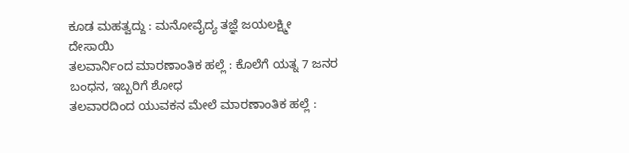ಕೂಡ ಮಹತ್ವದ್ದು : ಮನೋವೈದ್ಯ ತಜ್ಞೆ ಜಯಲಕ್ಷ್ಮೀ ದೇಸಾಯಿ
ತಲವಾರ್ನಿಂದ ಮಾರಣಾಂತಿಕ ಹಲ್ಲೆ : ಕೊಲೆಗೆ ಯತ್ನ 7 ಜನರ ಬಂಧನ, ಇಬ್ಬರಿಗೆ ಶೋಧ
ತಲವಾರದಿಂದ ಯುವಕನ ಮೇಲೆ ಮಾರಣಾಂತಿಕ ಹಲ್ಲೆ :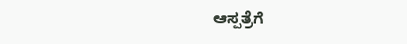ಆಸ್ಪತ್ರೆಗೆ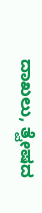ದಾಖಲು, ತ್ವೇಷದ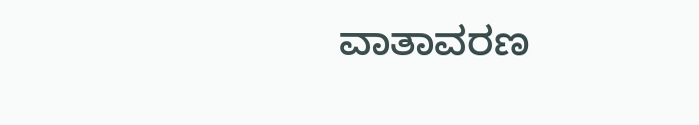ವಾತಾವರಣ